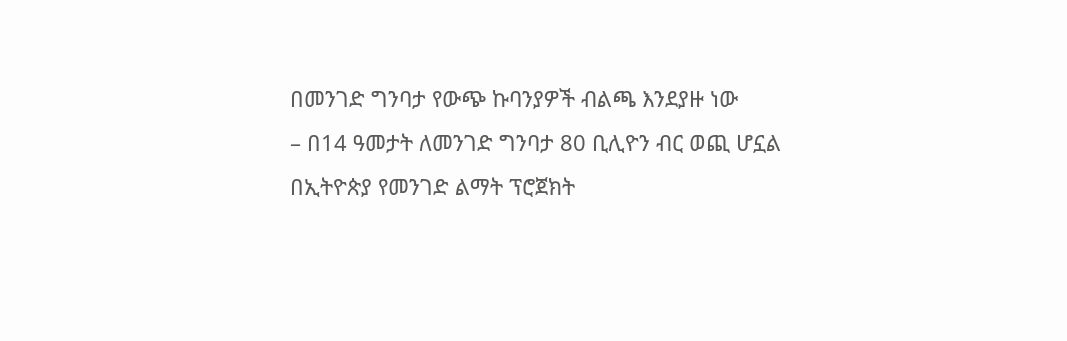በመንገድ ግንባታ የውጭ ኩባንያዎች ብልጫ እንደያዙ ነው
– በ14 ዓመታት ለመንገድ ግንባታ 80 ቢሊዮን ብር ወጪ ሆኗል
በኢትዮጵያ የመንገድ ልማት ፕሮጀክት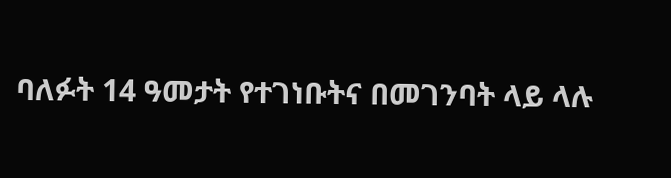ባለፉት 14 ዓመታት የተገነቡትና በመገንባት ላይ ላሉ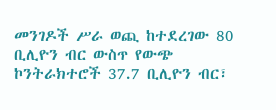መንገዶች ሥራ ወጪ ከተደረገው 80 ቢሊዮን ብር ውስጥ የውጭ ኮንትራክተሮች 37.7 ቢሊዮን ብር፣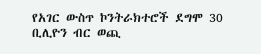የአገር ውስጥ ኮንትራክተሮች ደግሞ 30 ቢሊዮን ብር ወጪ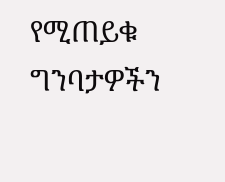የሚጠይቁ ግንባታዎችን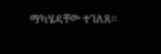ማካሄዳቸው ተገለጸ፡፡